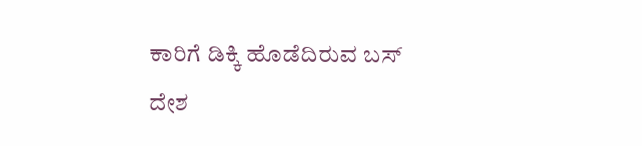ಕಾರಿಗೆ ಡಿಕ್ಕಿ ಹೊಡೆದಿರುವ ಬಸ್
ದೇಶ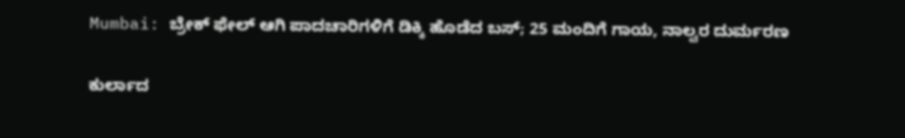Mumbai: ಬ್ರೇಕ್ ಫೇಲ್ ಆಗಿ ಪಾದಚಾರಿಗಳಿಗೆ ಡಿಕ್ಕಿ ಹೊಡೆದ ಬಸ್; 25 ಮಂದಿಗೆ ಗಾಯ, ನಾಲ್ವರ ದುರ್ಮರಣ

ಕುರ್ಲಾದ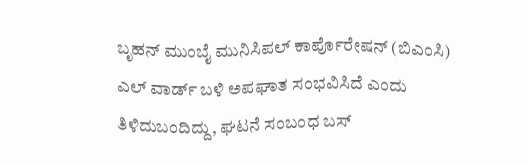ಬೃಹನ್‌ ಮುಂಬೈ ಮುನಿಸಿಪಲ್ ಕಾರ್ಪೊರೇಷನ್ (ಬಿಎಂಸಿ) ಎಲ್ ವಾರ್ಡ್ ಬಳಿ ಅಪಘಾತ ಸಂಭವಿಸಿದೆ ಎಂದು ತಿಳಿದುಬಂದಿದ್ದು, ಘಟನೆ ಸಂಬಂಧ ಬಸ್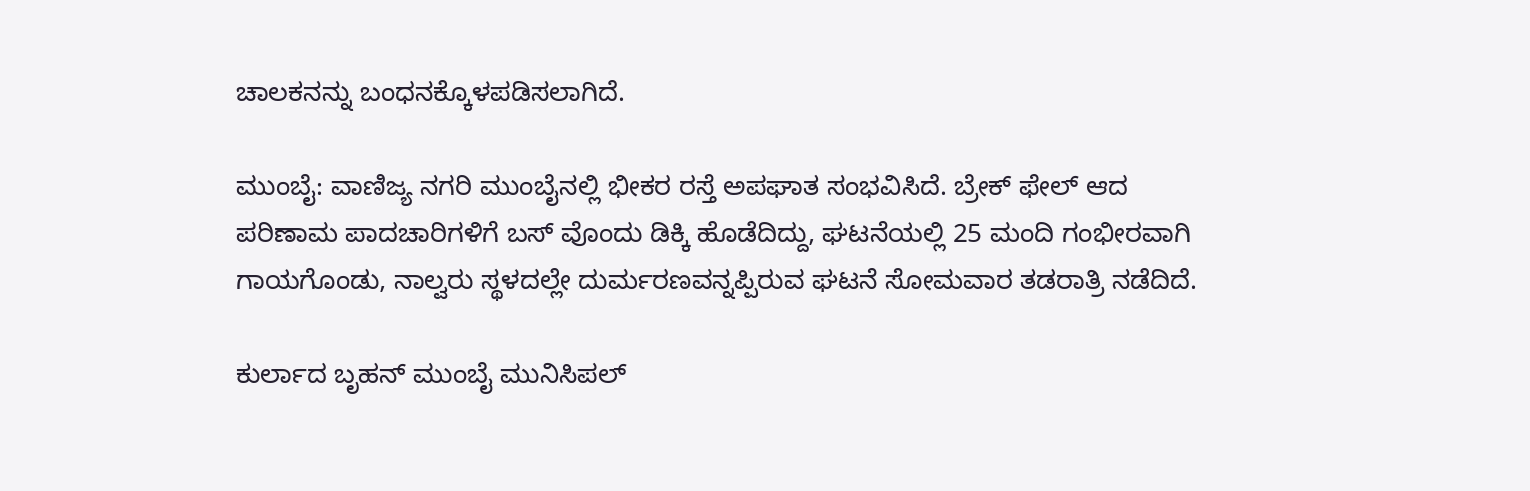ಚಾಲಕನನ್ನು ಬಂಧನಕ್ಕೊಳಪಡಿಸಲಾಗಿದೆ.

ಮುಂಬೈ: ವಾಣಿಜ್ಯ ನಗರಿ ಮುಂಬೈನಲ್ಲಿ ಭೀಕರ ರಸ್ತೆ ಅಪಘಾತ ಸಂಭವಿಸಿದೆ. ಬ್ರೇಕ್ ಫೇಲ್ ಆದ ಪರಿಣಾಮ ಪಾದಚಾರಿಗಳಿಗೆ ಬಸ್ ವೊಂದು ಡಿಕ್ಕಿ ಹೊಡೆದಿದ್ದು, ಘಟನೆಯಲ್ಲಿ 25 ಮಂದಿ ಗಂಭೀರವಾಗಿ ಗಾಯಗೊಂಡು, ನಾಲ್ವರು ಸ್ಥಳದಲ್ಲೇ ದುರ್ಮರಣವನ್ನಪ್ಪಿರುವ ಘಟನೆ ಸೋಮವಾರ ತಡರಾತ್ರಿ ನಡೆದಿದೆ.

ಕುರ್ಲಾದ ಬೃಹನ್‌ ಮುಂಬೈ ಮುನಿಸಿಪಲ್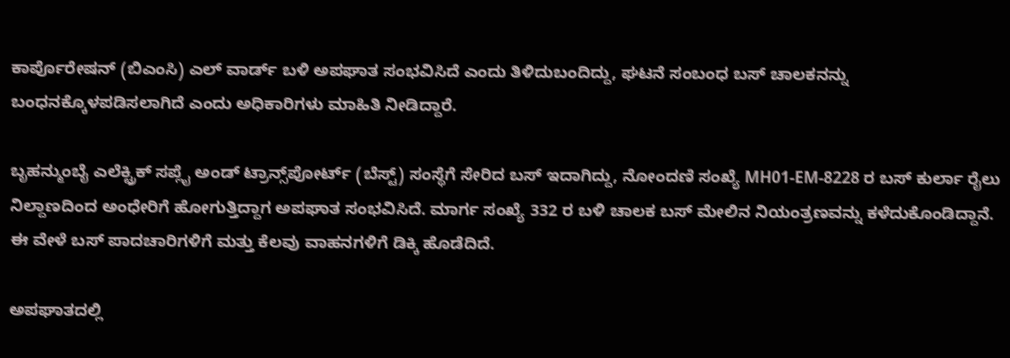ಕಾರ್ಪೊರೇಷನ್ (ಬಿಎಂಸಿ) ಎಲ್ ವಾರ್ಡ್ ಬಳಿ ಅಪಘಾತ ಸಂಭವಿಸಿದೆ ಎಂದು ತಿಳಿದುಬಂದಿದ್ದು, ಘಟನೆ ಸಂಬಂಧ ಬಸ್ ಚಾಲಕನನ್ನು ಬಂಧನಕ್ಕೊಳಪಡಿಸಲಾಗಿದೆ ಎಂದು ಅಧಿಕಾರಿಗಳು ಮಾಹಿತಿ ನೀಡಿದ್ದಾರೆ.

ಬೃಹನ್ಮುಂಬೈ ಎಲೆಕ್ಟ್ರಿಕ್ ಸಪ್ಲೈ ಅಂಡ್ ಟ್ರಾನ್ಸ್‌ಪೋರ್ಟ್ (ಬೆಸ್ಟ್) ಸಂಸ್ಥೆಗೆ ಸೇರಿದ ಬಸ್ ಇದಾಗಿದ್ದು, ನೋಂದಣಿ ಸಂಖ್ಯೆ MH01-EM-8228 ರ ಬಸ್ ಕುರ್ಲಾ ರೈಲು ನಿಲ್ದಾಣದಿಂದ ಅಂಧೇರಿಗೆ ಹೋಗುತ್ತಿದ್ದಾಗ ಅಪಘಾತ ಸಂಭವಿಸಿದೆ. ಮಾರ್ಗ ಸಂಖ್ಯೆ 332 ರ ಬಳಿ ಚಾಲಕ ಬಸ್ ಮೇಲಿನ ನಿಯಂತ್ರಣವನ್ನು ಕಳೆದುಕೊಂಡಿದ್ದಾನೆ. ಈ ವೇಳೆ ಬಸ್ ಪಾದಚಾರಿಗಳಿಗೆ ಮತ್ತು ಕೆಲವು ವಾಹನಗಳಿಗೆ ಡಿಕ್ಕಿ ಹೊಡೆದಿದೆ.

ಅಪಘಾತದಲ್ಲಿ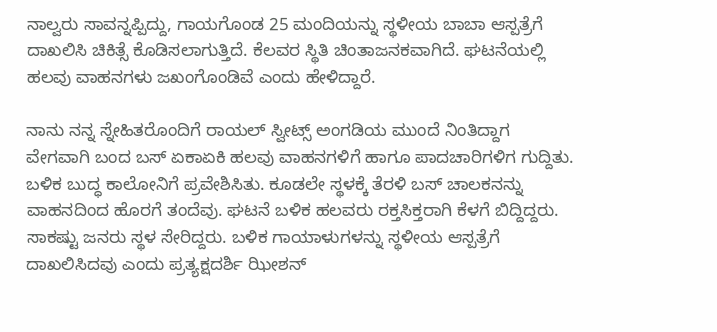ನಾಲ್ವರು ಸಾವನ್ನಪ್ಪಿದ್ದು, ಗಾಯಗೊಂಡ 25 ಮಂದಿಯನ್ನು ಸ್ಥಳೀಯ ಬಾಬಾ ಆಸ್ಪತ್ರೆಗೆ ದಾಖಲಿಸಿ ಚಿಕಿತ್ಸೆ ಕೊಡಿಸಲಾಗುತ್ತಿದೆ. ಕೆಲವರ ಸ್ಥಿತಿ ಚಿಂತಾಜನಕವಾಗಿದೆ. ಘಟನೆಯಲ್ಲಿ ಹಲವು ವಾಹನಗಳು ಜಖಂಗೊಂಡಿವೆ ಎಂದು ಹೇಳಿದ್ದಾರೆ.

ನಾನು ನನ್ನ ಸ್ನೇಹಿತರೊಂದಿಗೆ ರಾಯಲ್ ಸ್ವೀಟ್ಸ್ ಅಂಗಡಿಯ ಮುಂದೆ ನಿಂತಿದ್ದಾಗ ವೇಗವಾಗಿ ಬಂದ ಬಸ್ ಏಕಾಏಕಿ ಹಲವು ವಾಹನಗಳಿಗೆ ಹಾಗೂ ಪಾದಚಾರಿಗಳಿಗ ಗುದ್ದಿತು. ಬಳಿಕ ಬುದ್ಧ ಕಾಲೋನಿಗೆ ಪ್ರವೇಶಿಸಿತು. ಕೂಡಲೇ ಸ್ಥಳಕ್ಕೆ ತೆರಳಿ ಬಸ್ ಚಾಲಕನನ್ನು ವಾಹನದಿಂದ ಹೊರಗೆ ತಂದೆವು. ಘಟನೆ ಬಳಿಕ ಹಲವರು ರಕ್ತಸಿಕ್ತರಾಗಿ ಕೆಳಗೆ ಬಿದ್ದಿದ್ದರು. ಸಾಕಷ್ಟು ಜನರು ಸ್ಥಳ ಸೇರಿದ್ದರು. ಬಳಿಕ ಗಾಯಾಳುಗಳನ್ನು ಸ್ಥಳೀಯ ಆಸ್ಪತ್ರೆಗೆ ದಾಖಲಿಸಿದವು ಎಂದು ಪ್ರತ್ಯಕ್ಷದರ್ಶಿ ಝೀಶನ್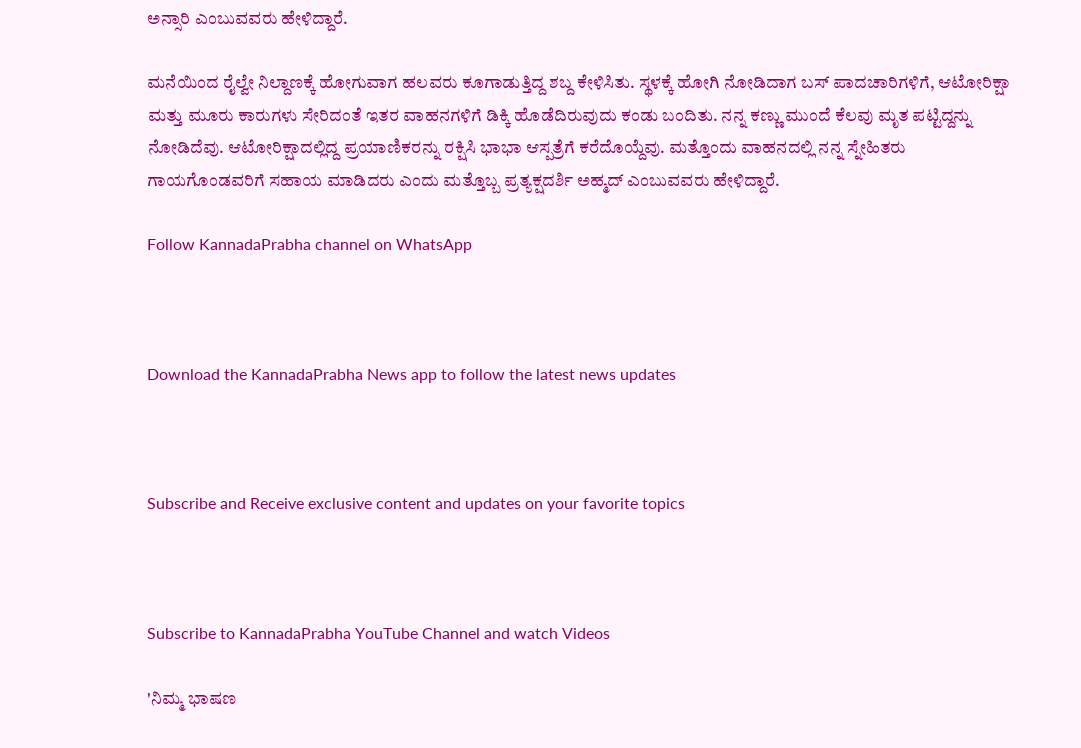ಅನ್ಸಾರಿ ಎಂಬುವವರು ಹೇಳಿದ್ದಾರೆ.

ಮನೆಯಿಂದ ರೈಲ್ವೇ ನಿಲ್ದಾಣಕ್ಕೆ ಹೋಗುವಾಗ ಹಲವರು ಕೂಗಾಡುತ್ತಿದ್ದ ಶಬ್ದ ಕೇಳಿಸಿತು. ಸ್ಥಳಕ್ಕೆ ಹೋಗಿ ನೋಡಿದಾಗ ಬಸ್ ಪಾದಚಾರಿಗಳಿಗೆ, ಆಟೋರಿಕ್ಷಾ ಮತ್ತು ಮೂರು ಕಾರುಗಳು ಸೇರಿದಂತೆ ಇತರ ವಾಹನಗಳಿಗೆ ಡಿಕ್ಕಿ ಹೊಡೆದಿರುವುದು ಕಂಡು ಬಂದಿತು. ನನ್ನ ಕಣ್ಣು ಮುಂದೆ ಕೆಲವು ಮೃತ ಪಟ್ಟಿದ್ದನ್ನು ನೋಡಿದೆವು. ಆಟೋರಿಕ್ಷಾದಲ್ಲಿದ್ದ ಪ್ರಯಾಣಿಕರನ್ನು ರಕ್ಷಿಸಿ ಭಾಭಾ ಆಸ್ಪತ್ರೆಗೆ ಕರೆದೊಯ್ದೆವು. ಮತ್ತೊಂದು ವಾಹನದಲ್ಲಿ ನನ್ನ ಸ್ನೇಹಿತರು ಗಾಯಗೊಂಡವರಿಗೆ ಸಹಾಯ ಮಾಡಿದರು ಎಂದು ಮತ್ತೊಬ್ಬ ಪ್ರತ್ಯಕ್ಷದರ್ಶಿ ಅಹ್ಮದ್ ಎಂಬುವವರು ಹೇಳಿದ್ದಾರೆ.

Follow KannadaPrabha channel on WhatsApp



Download the KannadaPrabha News app to follow the latest news updates



Subscribe and Receive exclusive content and updates on your favorite topics



Subscribe to KannadaPrabha YouTube Channel and watch Videos

'ನಿಮ್ಮ ಭಾಷಣ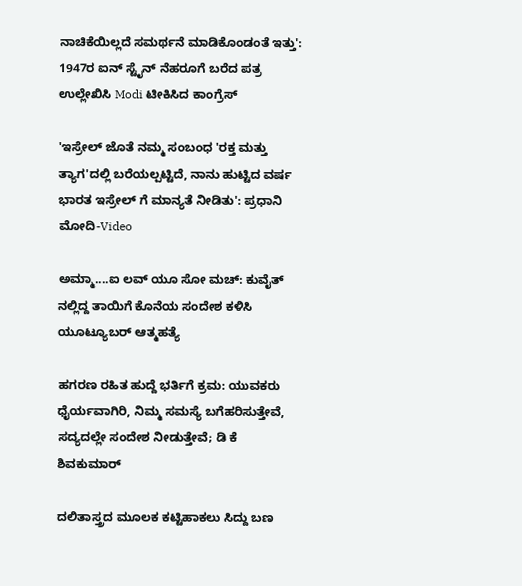ನಾಚಿಕೆಯಿಲ್ಲದೆ ಸಮರ್ಥನೆ ಮಾಡಿಕೊಂಡಂತೆ ಇತ್ತು': 1947ರ ಐನ್ ಸ್ಟೈನ್ ನೆಹರೂಗೆ ಬರೆದ ಪತ್ರ ಉಲ್ಲೇಖಿಸಿ Modi ಟೀಕಿಸಿದ ಕಾಂಗ್ರೆಸ್

'ಇಸ್ರೇಲ್‌ ಜೊತೆ ನಮ್ಮ ಸಂಬಂಧ 'ರಕ್ತ ಮತ್ತು ತ್ಯಾಗ'ದಲ್ಲಿ ಬರೆಯಲ್ಪಟ್ಟಿದೆ, ನಾನು ಹುಟ್ಟಿದ ವರ್ಷ ಭಾರತ ಇಸ್ರೇಲ್ ಗೆ ಮಾನ್ಯತೆ ನೀಡಿತು': ಪ್ರಧಾನಿ ಮೋದಿ-Video

ಅಮ್ಮಾ....ಐ ಲವ್ ಯೂ ಸೋ ಮಚ್: ಕುವೈತ್ ನಲ್ಲಿದ್ದ ತಾಯಿಗೆ ಕೊನೆಯ ಸಂದೇಶ ಕಳಿಸಿ ಯೂಟ್ಯೂಬರ್ ಆತ್ಮಹತ್ಯೆ

ಹಗರಣ ರಹಿತ ಹುದ್ದೆ ಭರ್ತಿಗೆ ಕ್ರಮ: ಯುವಕರು ಧೈರ್ಯವಾಗಿರಿ, ನಿಮ್ಮ ಸಮಸ್ಯೆ ಬಗೆಹರಿಸುತ್ತೇವೆ, ಸದ್ಯದಲ್ಲೇ ಸಂದೇಶ ನೀಡುತ್ತೇವೆ; ಡಿ ಕೆ ಶಿವಕುಮಾರ್

ದಲಿತಾಸ್ತ್ರದ ಮೂಲಕ ಕಟ್ಟಿಹಾಕಲು ಸಿದ್ದು ಬಣ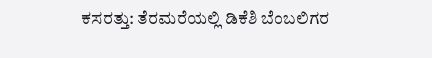ಕಸರತ್ತು: ತೆರಮರೆಯಲ್ಲಿ ಡಿಕೆಶಿ ಬೆಂಬಲಿಗರ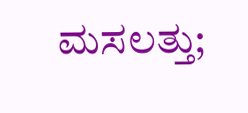ಮಸಲತ್ತು;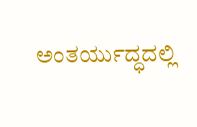ಅಂತರ್ಯುದ್ಧದಲ್ಲಿ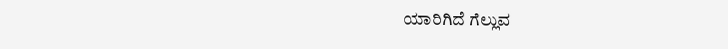ಯಾರಿಗಿದೆ ಗೆಲ್ಲುವ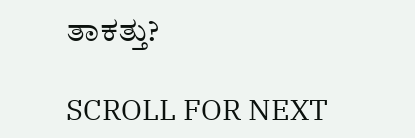ತಾಕತ್ತು?

SCROLL FOR NEXT